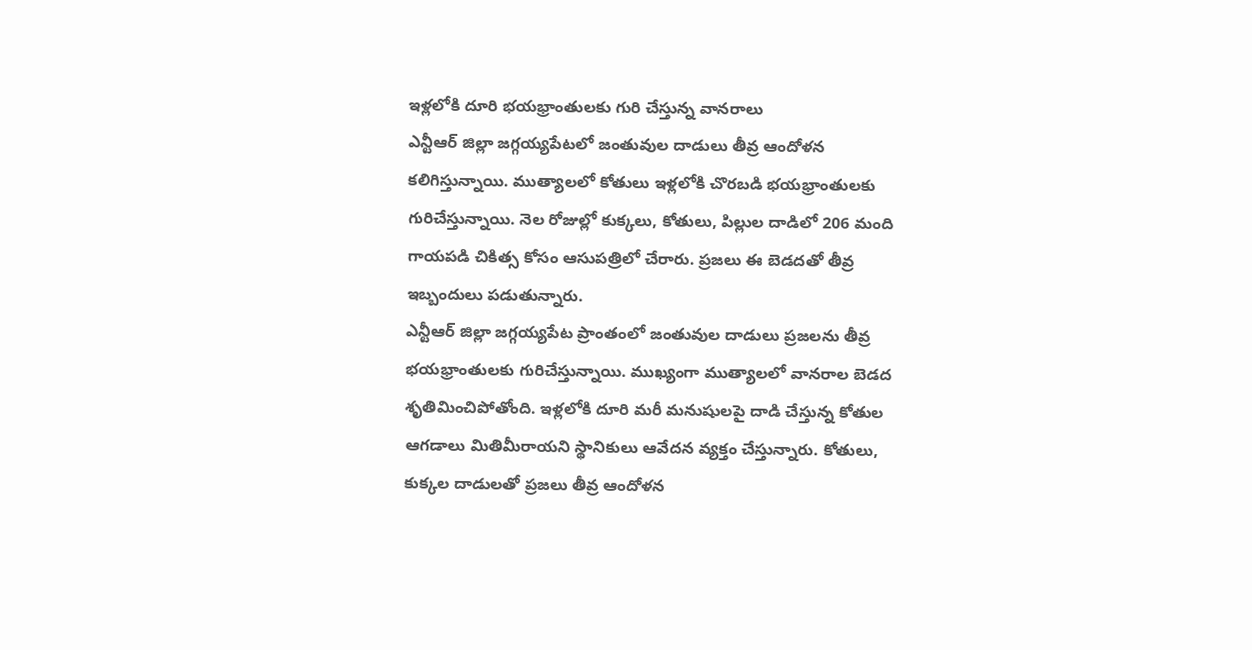ఇళ్లలోకి దూరి భయభ్రాంతులకు గురి చేస్తున్న వానరాలు
ఎన్టీఆర్ జిల్లా జగ్గయ్యపేటలో జంతువుల దాడులు తీవ్ర ఆందోళన కలిగిస్తున్నాయి. ముత్యాలలో కోతులు ఇళ్లలోకి చొరబడి భయభ్రాంతులకు గురిచేస్తున్నాయి. నెల రోజుల్లో కుక్కలు, కోతులు, పిల్లుల దాడిలో 206 మంది గాయపడి చికిత్స కోసం ఆసుపత్రిలో చేరారు. ప్రజలు ఈ బెడదతో తీవ్ర ఇబ్బందులు పడుతున్నారు.
ఎన్టీఆర్ జిల్లా జగ్గయ్యపేట ప్రాంతంలో జంతువుల దాడులు ప్రజలను తీవ్ర భయభ్రాంతులకు గురిచేస్తున్నాయి. ముఖ్యంగా ముత్యాలలో వానరాల బెడద శృతిమించిపోతోంది. ఇళ్లలోకి దూరి మరీ మనుషులపై దాడి చేస్తున్న కోతుల ఆగడాలు మితిమీరాయని స్థానికులు ఆవేదన వ్యక్తం చేస్తున్నారు. కోతులు, కుక్కల దాడులతో ప్రజలు తీవ్ర ఆందోళన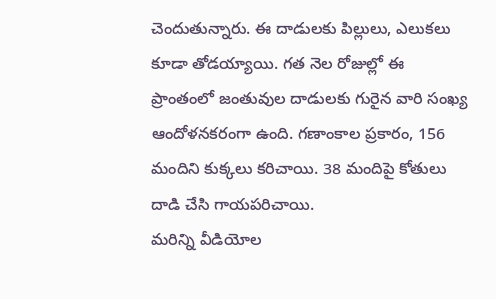చెందుతున్నారు. ఈ దాడులకు పిల్లులు, ఎలుకలు కూడా తోడయ్యాయి. గత నెల రోజుల్లో ఈ ప్రాంతంలో జంతువుల దాడులకు గురైన వారి సంఖ్య ఆందోళనకరంగా ఉంది. గణాంకాల ప్రకారం, 156 మందిని కుక్కలు కరిచాయి. 38 మందిపై కోతులు దాడి చేసి గాయపరిచాయి.
మరిన్ని వీడియోల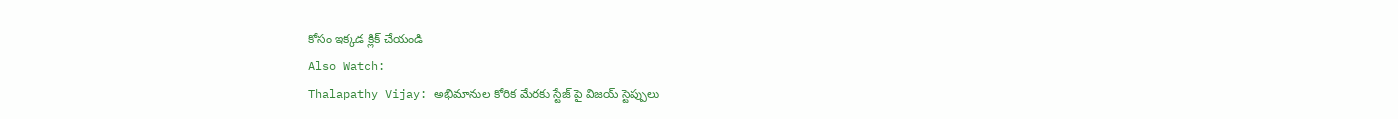కోసం ఇక్కడ క్లిక్ చేయండి
Also Watch:
Thalapathy Vijay: అభిమానుల కోరిక మేరకు స్టేజ్ పై విజయ్ స్టెప్పులు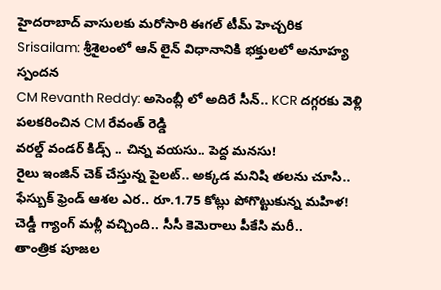హైదరాబాద్ వాసులకు మరోసారి ఈగల్ టీమ్ హెచ్చరిక
Srisailam: శ్రీశైలంలో ఆన్ లైన్ విధానానికి భక్తులలో అనూహ్య స్పందన
CM Revanth Reddy: అసెంబ్లీ లో అదిరే సీన్.. KCR దగ్గరకు వెళ్లి పలకరించిన CM రేవంత్ రెడ్డి
వరల్డ్ వండర్ కిడ్స్ .. చిన్న వయసు.. పెద్ద మనసు!
రైలు ఇంజిన్ చెక్ చేస్తున్న పైలట్.. అక్కడ మనిషి తలను చూసి..
ఫేస్బుక్ ఫ్రెండ్ ఆశల ఎర.. రూ.1.75 కోట్లు పోగొట్టుకున్న మహిళ!
చెడ్డీ గ్యాంగ్ మళ్లీ వచ్చింది.. సీసీ కెమెరాలు పీకేసి మరీ..
తాంత్రిక పూజల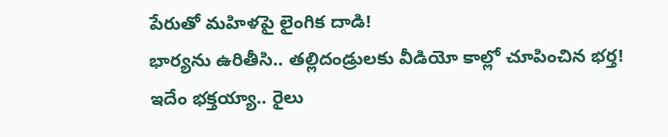పేరుతో మహిళపై లైంగిక దాడి!
భార్యను ఉరితీసి.. తల్లిదండ్రులకు వీడియో కాల్లో చూపించిన భర్త!
ఇదేం భక్తయ్యా.. రైలు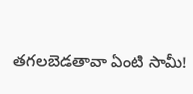తగలబెడతావా ఏంటి సామీ!